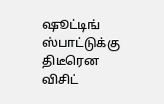ஷூட்டிங் ஸ்பாட்டுக்கு திடீரென விசிட்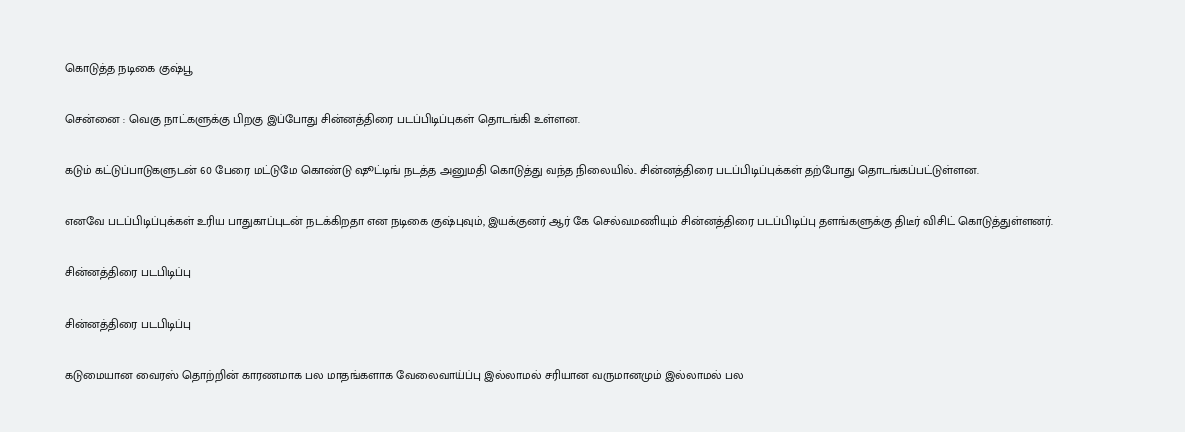கொடுத்த நடிகை குஷ்பூ

சென்னை : வெகு நாட்களுக்கு பிறகு இப்போது சின்னத்திரை படப்பிடிப்புகள் தொடங்கி உள்ளன.

கடும் கட்டுப்பாடுகளுடன் 60 பேரை மட்டுமே கொண்டு ஷூட்டிங் நடத்த அனுமதி கொடுத்து வந்த நிலையில்.. சின்னத்திரை படப்பிடிப்புக்கள் தற்போது தொடங்கப்பட்டுள்ளன.

எனவே படப்பிடிப்புக்கள் உரிய பாதுகாப்புடன் நடக்கிறதா என நடிகை குஷ்புவும், இயக்குனர் ஆர் கே செல்வமணியும் சின்னத்திரை படப்பிடிப்பு தளங்களுக்கு திடீர் விசிட் கொடுத்துள்ளனர்.

சின்னத்திரை படபிடிப்பு

சின்னத்திரை படபிடிப்பு

கடுமையான வைரஸ் தொற்றின் காரணமாக பல மாதங்களாக வேலைவாய்ப்பு இல்லாமல் சரியான வருமானமும் இல்லாமல் பல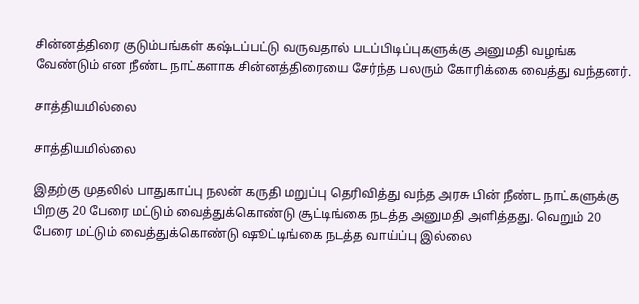சின்னத்திரை குடும்பங்கள் கஷ்டப்பட்டு வருவதால் படப்பிடிப்புகளுக்கு அனுமதி வழங்க வேண்டும் என நீண்ட நாட்களாக சின்னத்திரையை சேர்ந்த பலரும் கோரிக்கை வைத்து வந்தனர்.

சாத்தியமில்லை

சாத்தியமில்லை

இதற்கு முதலில் பாதுகாப்பு நலன் கருதி மறுப்பு தெரிவித்து வந்த அரசு பின் நீண்ட நாட்களுக்கு பிறகு 20 பேரை மட்டும் வைத்துக்கொண்டு சூட்டிங்கை நடத்த அனுமதி அளித்தது. வெறும் 20 பேரை மட்டும் வைத்துக்கொண்டு ஷூட்டிங்கை நடத்த வாய்ப்பு இல்லை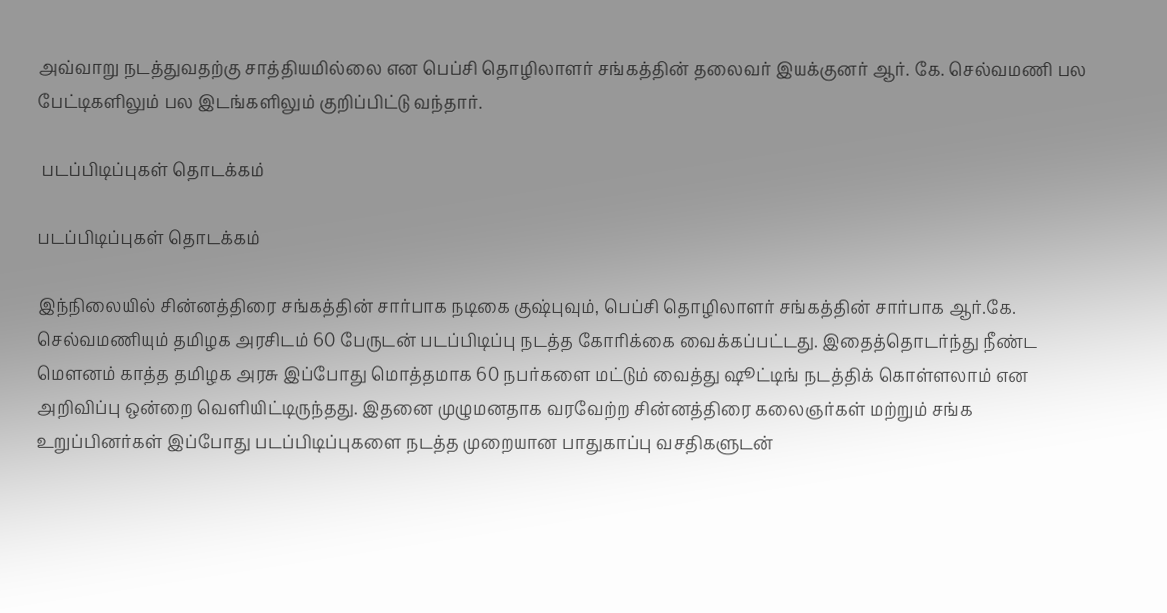அவ்வாறு நடத்துவதற்கு சாத்தியமில்லை என பெப்சி தொழிலாளர் சங்கத்தின் தலைவர் இயக்குனர் ஆர். கே. செல்வமணி பல பேட்டிகளிலும் பல இடங்களிலும் குறிப்பிட்டு வந்தார்.

 படப்பிடிப்புகள் தொடக்கம்

படப்பிடிப்புகள் தொடக்கம்

இந்நிலையில் சின்னத்திரை சங்கத்தின் சார்பாக நடிகை குஷ்புவும், பெப்சி தொழிலாளர் சங்கத்தின் சார்பாக ஆர்.கே. செல்வமணியும் தமிழக அரசிடம் 60 பேருடன் படப்பிடிப்பு நடத்த கோரிக்கை வைக்கப்பட்டது. இதைத்தொடர்ந்து நீண்ட மௌனம் காத்த தமிழக அரசு இப்போது மொத்தமாக 60 நபர்களை மட்டும் வைத்து ஷூட்டிங் நடத்திக் கொள்ளலாம் என அறிவிப்பு ஒன்றை வெளியிட்டிருந்தது. இதனை முழுமனதாக வரவேற்ற சின்னத்திரை கலைஞர்கள் மற்றும் சங்க உறுப்பினர்கள் இப்போது படப்பிடிப்புகளை நடத்த முறையான பாதுகாப்பு வசதிகளுடன்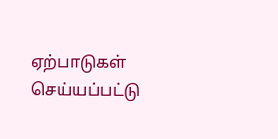ஏற்பாடுகள் செய்யப்பட்டு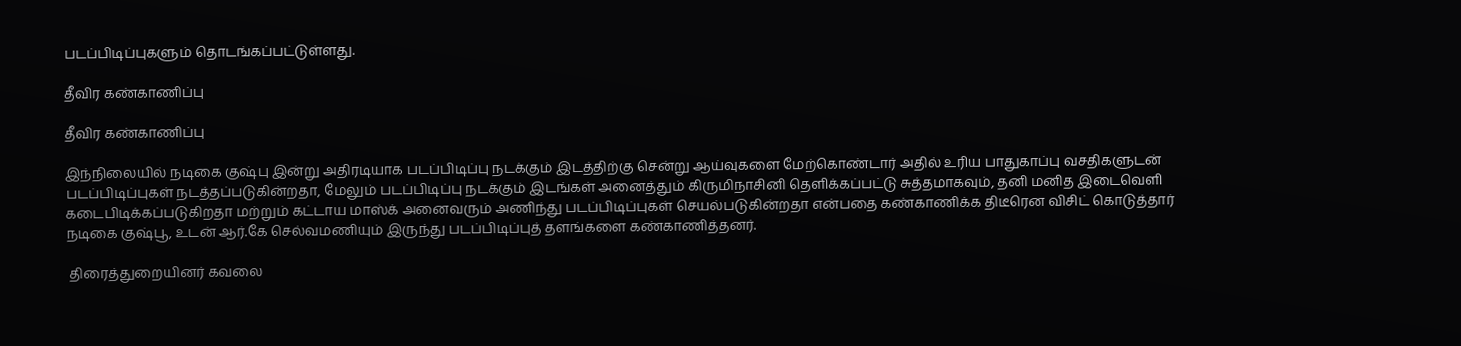படப்பிடிப்புகளும் தொடங்கப்பட்டுள்ளது.

தீவிர கண்காணிப்பு

தீவிர கண்காணிப்பு

இந்நிலையில் நடிகை குஷ்பு இன்று அதிரடியாக படப்பிடிப்பு நடக்கும் இடத்திற்கு சென்று ஆய்வுகளை மேற்கொண்டார் அதில் உரிய பாதுகாப்பு வசதிகளுடன் படப்பிடிப்புகள் நடத்தப்படுகின்றதா, மேலும் படப்பிடிப்பு நடக்கும் இடங்கள் அனைத்தும் கிருமிநாசினி தெளிக்கப்பட்டு சுத்தமாகவும், தனி மனித இடைவெளி கடைபிடிக்கப்படுகிறதா மற்றும் கட்டாய மாஸ்க் அனைவரும் அணிந்து படப்பிடிப்புகள் செயல்படுகின்றதா என்பதை கண்காணிக்க திடீரென விசிட் கொடுத்தார் நடிகை குஷ்பூ, உடன் ஆர்.கே செல்வமணியும் இருந்து படப்பிடிப்புத் தளங்களை கண்காணித்தனர்.

 திரைத்துறையினர் கவலை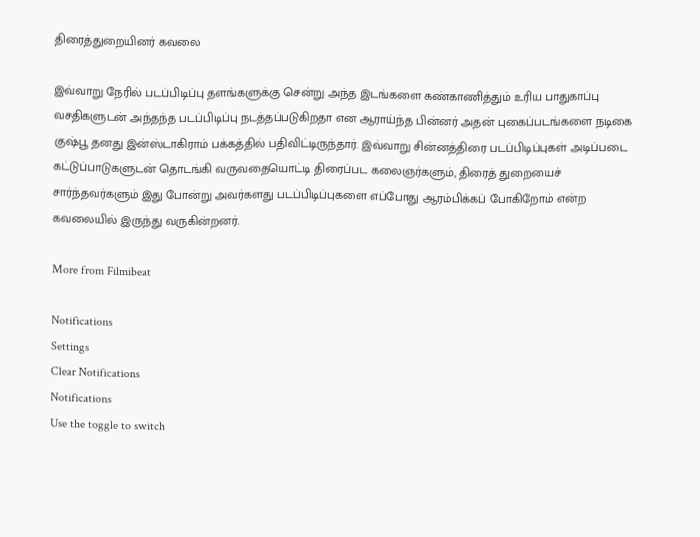திரைத்துறையினர் கவலை

இவ்வாறு நேரில் படப்பிடிப்பு தளங்களுக்கு சென்று அந்த இடங்களை கண்காணித்தும் உரிய பாதுகாப்பு வசதிகளுடன் அந்தந்த படப்பிடிப்பு நடத்தப்படுகிறதா என ஆராய்ந்த பின்னர் அதன் புகைப்படங்களை நடிகை குஷ்பூ தனது இன்ஸ்டாகிராம் பக்கத்தில் பதிவிட்டிருந்தார். இவ்வாறு சின்னத்திரை படப்பிடிப்புகள் அடிப்படை கட்டுப்பாடுகளுடன் தொடங்கி வருவதையொட்டி திரைப்பட கலைஞர்களும், திரைத் துறையைச் சார்ந்தவர்களும் இது போன்று அவர்களது படப்பிடிப்புகளை எப்போது ஆரம்பிக்கப் போகிறோம் என்ற கவலையில் இருந்து வருகின்றனர்.

More from Filmibeat

Notifications
Settings
Clear Notifications
Notifications
Use the toggle to switch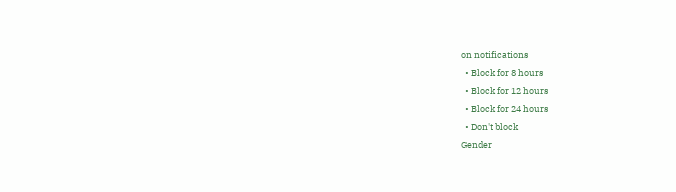on notifications
  • Block for 8 hours
  • Block for 12 hours
  • Block for 24 hours
  • Don't block
Gender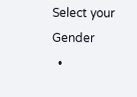Select your Gender
  •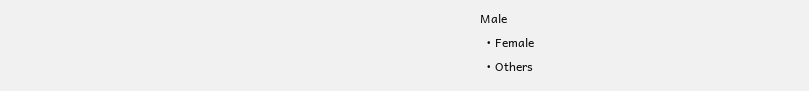Male
  • Female
  • Others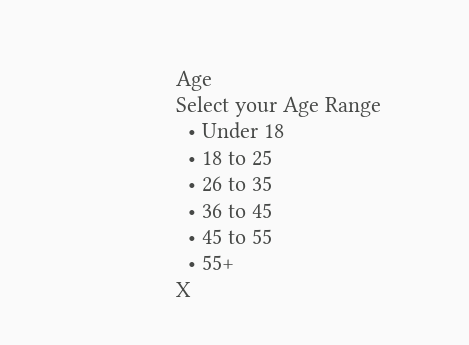Age
Select your Age Range
  • Under 18
  • 18 to 25
  • 26 to 35
  • 36 to 45
  • 45 to 55
  • 55+
X